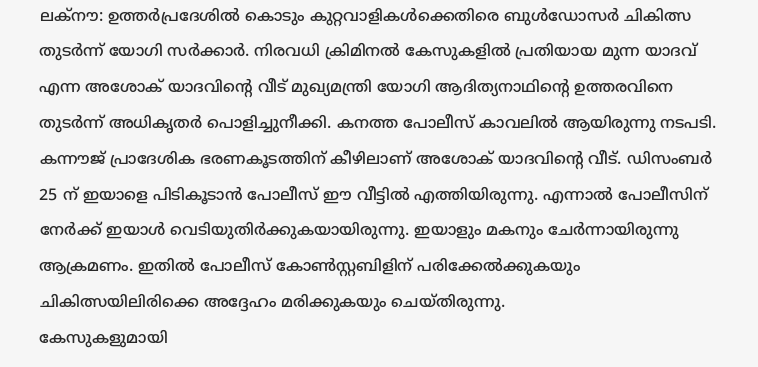ലക്നൗ: ഉത്തർപ്രദേശിൽ കൊടും കുറ്റവാളികൾക്കെതിരെ ബുൾഡോസർ ചികിത്സ തുടർന്ന് യോഗി സർക്കാർ. നിരവധി ക്രിമിനൽ കേസുകളിൽ പ്രതിയായ മുന്ന യാദവ് എന്ന അശോക് യാദവിന്റെ വീട് മുഖ്യമന്ത്രി യോഗി ആദിത്യനാഥിന്റെ ഉത്തരവിനെ തുടർന്ന് അധികൃതർ പൊളിച്ചുനീക്കി. കനത്ത പോലീസ് കാവലിൽ ആയിരുന്നു നടപടി.
കന്നൗജ് പ്രാദേശിക ഭരണകൂടത്തിന് കീഴിലാണ് അശോക് യാദവിന്റെ വീട്. ഡിസംബർ 25 ന് ഇയാളെ പിടികൂടാൻ പോലീസ് ഈ വീട്ടിൽ എത്തിയിരുന്നു. എന്നാൽ പോലീസിന് നേർക്ക് ഇയാൾ വെടിയുതിർക്കുകയായിരുന്നു. ഇയാളും മകനും ചേർന്നായിരുന്നു ആക്രമണം. ഇതിൽ പോലീസ് കോൺസ്റ്റബിളിന് പരിക്കേൽക്കുകയും ചികിത്സയിലിരിക്കെ അദ്ദേഹം മരിക്കുകയും ചെയ്തിരുന്നു.
കേസുകളുമായി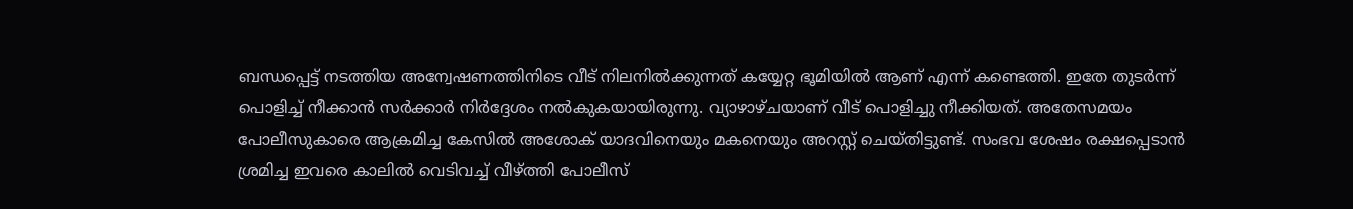ബന്ധപ്പെട്ട് നടത്തിയ അന്വേഷണത്തിനിടെ വീട് നിലനിൽക്കുന്നത് കയ്യേറ്റ ഭൂമിയിൽ ആണ് എന്ന് കണ്ടെത്തി. ഇതേ തുടർന്ന് പൊളിച്ച് നീക്കാൻ സർക്കാർ നിർദ്ദേശം നൽകുകയായിരുന്നു. വ്യാഴാഴ്ചയാണ് വീട് പൊളിച്ചു നീക്കിയത്. അതേസമയം പോലീസുകാരെ ആക്രമിച്ച കേസിൽ അശോക് യാദവിനെയും മകനെയും അറസ്റ്റ് ചെയ്തിട്ടുണ്ട്. സംഭവ ശേഷം രക്ഷപ്പെടാൻ ശ്രമിച്ച ഇവരെ കാലിൽ വെടിവച്ച് വീഴ്ത്തി പോലീസ്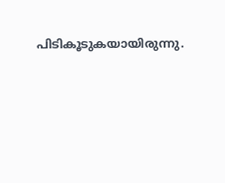പിടികൂടുകയായിരുന്നു.